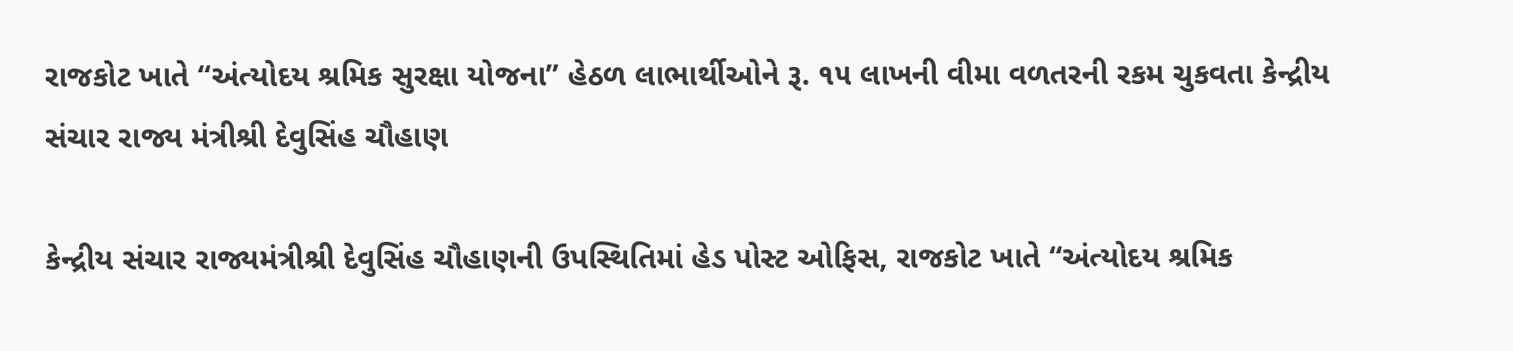રાજકોટ ખાતે “અંત્યોદય શ્રમિક સુરક્ષા યોજના” હેઠળ લાભાર્થીઓને રૂ. ૧૫ લાખની વીમા વળતરની રકમ ચુકવતા કેન્દ્રીય સંચાર રાજ્ય મંત્રીશ્રી દેવુસિંહ ચૌહાણ

કેન્દ્રીય સંચાર રાજ્યમંત્રીશ્રી દેવુસિંહ ચૌહાણની ઉપસ્થિતિમાં હેડ પોસ્ટ ઓફિસ, રાજકોટ ખાતે “અંત્યોદય શ્રમિક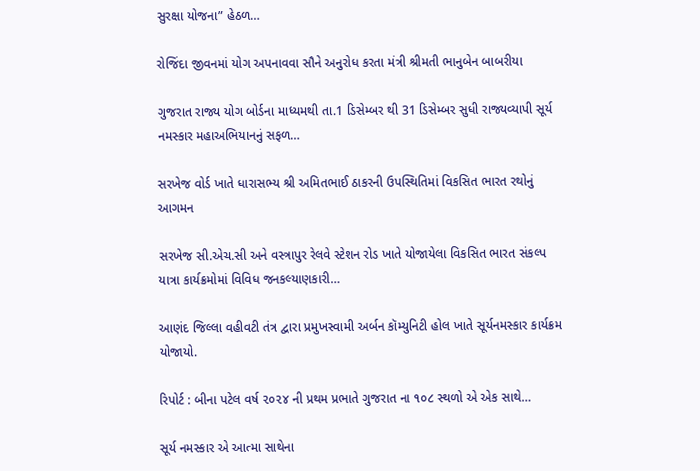સુરક્ષા યોજના” હેઠળ…

રોજિંદા જીવનમાં યોગ અપનાવવા સૌને અનુરોધ કરતા મંત્રી શ્રીમતી ભાનુબેન બાબરીયા

ગુજરાત રાજ્ય યોગ બોર્ડના માધ્યમથી તા.1 ડિસેમ્બર થી 31 ડિસેમ્બર સુધી રાજ્યવ્યાપી સૂર્ય નમસ્કાર મહાઅભિયાનનું સફળ…

સરખેજ વોર્ડ ખાતે ધારાસભ્ય શ્રી અમિતભાઈ ઠાકરની ઉપસ્થિતિમાં વિકસિત ભારત રથોનું આગમન

સરખેજ સી.એચ.સી અને વસ્ત્રાપુર રેલવે સ્ટેશન રોડ ખાતે યોજાયેલા વિકસિત ભારત સંકલ્પ યાત્રા કાર્યક્રમોમાં વિવિધ જનકલ્યાણકારી…

આણંદ જિલ્લા વહીવટી તંત્ર દ્વારા પ્રમુખસ્વામી અર્બન કૉમ્યુનિટી હોલ ખાતે સૂર્યનમસ્કાર કાર્યક્રમ યોજાયો.

રિપોર્ટ : બીના પટેલ વર્ષ ૨૦૨૪ ની પ્રથમ પ્રભાતે ગુજરાત ના ૧૦૮ સ્થળો એ એક સાથે…

સૂર્ય નમસ્કાર એ આત્મા સાથેના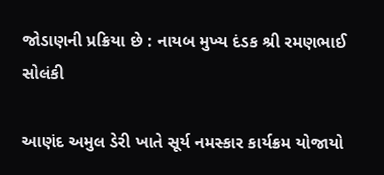જોડાણની પ્રક્રિયા છે : નાયબ મુખ્ય દંડક શ્રી રમણભાઈ સોલંકી

આણંદ અમુલ ડેરી ખાતે સૂર્ય નમસ્કાર કાર્યક્રમ યોજાયો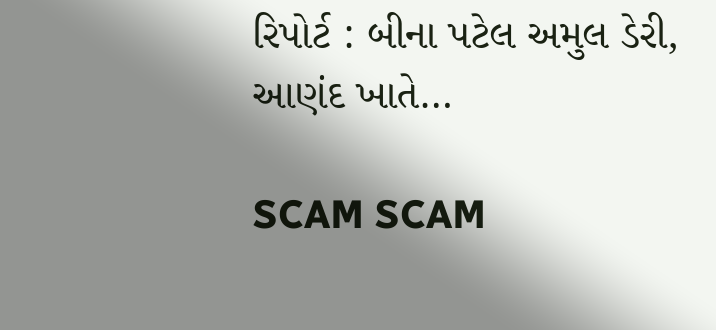રિપોર્ટ : બીના પટેલ અમુલ ડેરી, આણંદ ખાતે…

SCAM SCAM